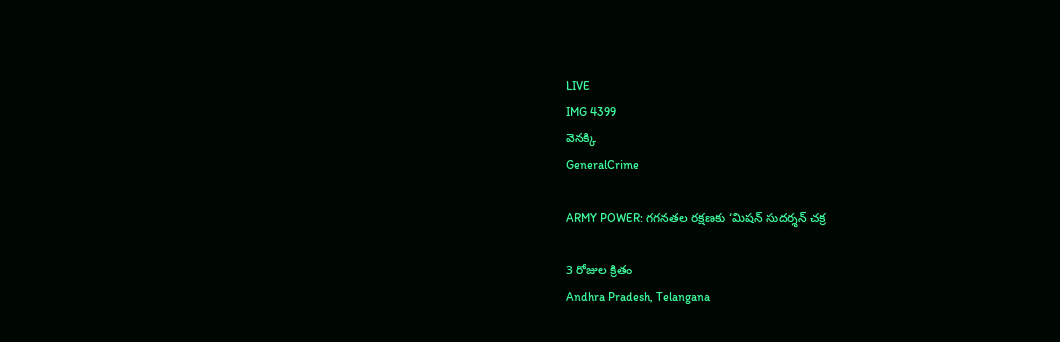LIVE
IMG 4399
వెనక్కి
GeneralCrime

ARMY POWER: గగనతల రక్షణకు ‘మిషన్ సుదర్శన్ చక్ర

3 రోజుల క్రితం
Andhra Pradesh, Telangana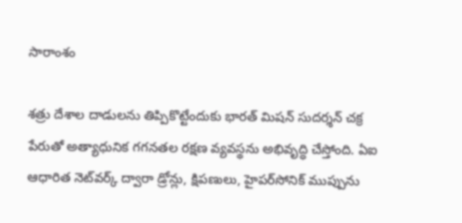సారాంశం

శత్రు దేశాల దాడులను తిప్పికొట్టేందుకు భారత్ మిషన్ సుదర్శన్ చక్ర పేరుతో అత్యాధునిక గగనతల రక్షణ వ్యవస్థను అభివృద్ధి చేస్తోంది. ఏఐ ఆధారిత నెట్‌వర్క్ ద్వారా డ్రోన్లు, క్షిపణులు, హైపర్‌సోనిక్ ముప్పును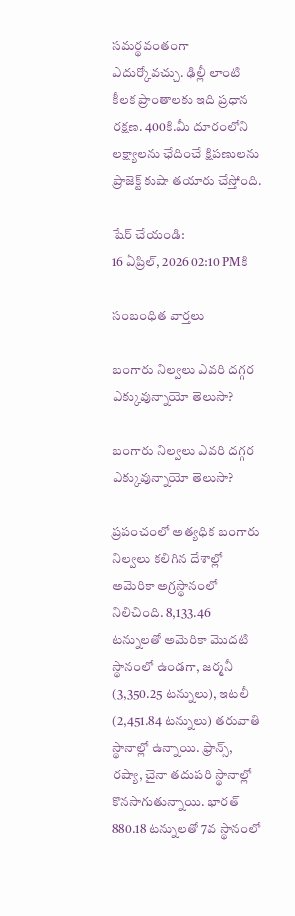సమర్థవంతంగా ఎదుర్కోవచ్చు. ఢిల్లీ లాంటి కీలక ప్రాంతాలకు ఇది ప్రధాన రక్షణ. 400కి.మీ దూరంలోని లక్ష్యాలను ఛేదించే క్షిపణులను ప్రాజెక్ట్ కుషా తయారు చేస్తోంది.

షేర్ చేయండి:
16 ఏప్రిల్, 2026 02:10 PMకి

సంబంధిత వార్తలు

బంగారు నిల్వలు ఎవరి దగ్గర ఎక్కువున్నాయో తెలుసా?

బంగారు నిల్వలు ఎవరి దగ్గర ఎక్కువున్నాయో తెలుసా?

ప్రపంచంలో అత్యధిక బంగారు నిల్వలు కలిగిన దేశాల్లో అమెరికా అగ్రస్థానంలో నిలిచింది. 8,133.46 టన్నులతో అమెరికా మొదటి స్థానంలో ఉండగా, జర్మనీ (3,350.25 టన్నులు), ఇటలీ (2,451.84 టన్నులు) తరువాతి స్థానాల్లో ఉన్నాయి. ఫ్రాన్స్‌, రష్యా, చైనా తదుపరి స్థానాల్లో కొనసాగుతున్నాయి. భారత్‌ 880.18 టన్నులతో 7వ స్థానంలో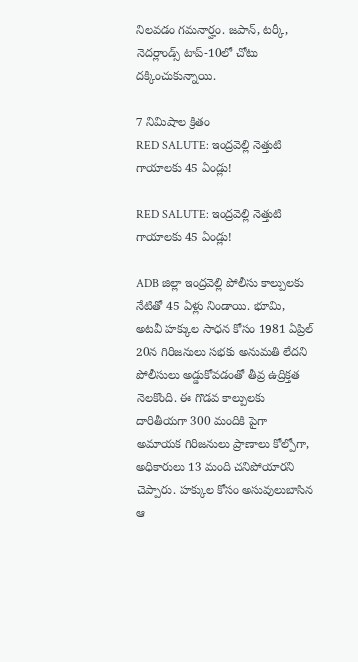నిలవడం గమనార్హం. జపాన్‌, టర్కీ, నెదర్లాండ్స్‌ టాప్-10లో చోటు దక్కించుకున్నాయి.

7 నిమిషాల క్రితం
RED SALUTE: ఇంద్రవెల్లి నెత్తుటి గాయాలకు 45 ఏండ్లు!

RED SALUTE: ఇంద్రవెల్లి నెత్తుటి గాయాలకు 45 ఏండ్లు!

ADB జిల్లా ఇంద్రవెల్లి పోలీసు కాల్పులకు నేటితో 45 ఏళ్లు నిండాయి. భూమి, అటవీ హక్కుల సాధన కోసం 1981 ఏప్రిల్ 20న గిరిజనులు సభకు అనుమతి లేదని పోలీసులు అడ్డుకోవడంతో తీవ్ర ఉద్రిక్తత నెలకొంది. ఈ గొడవ కాల్పులకు దారితీయగా 300 మందికి పైగా అమాయక గిరిజనులు ప్రాణాలు కోల్పోగా, అధికారులు 13 మంది చనిపోయారని చెప్పారు. హక్కుల కోసం అసువులుబాసిన ఆ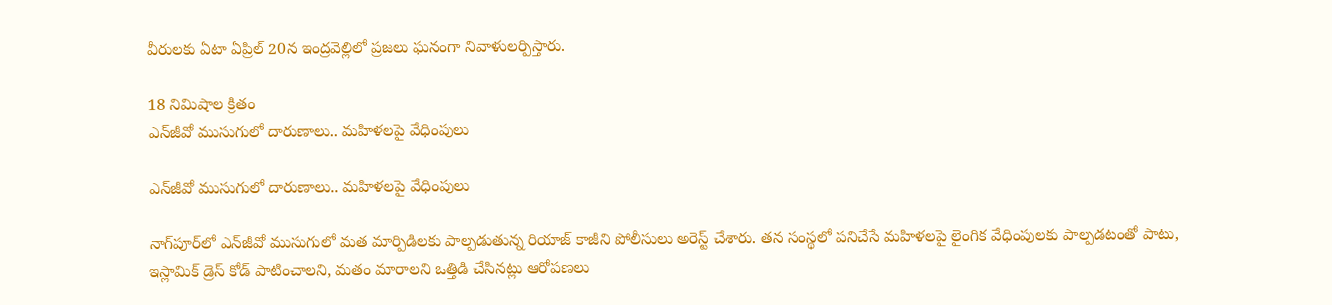వీరులకు ఏటా ఏప్రిల్ 20న ఇంద్రవెల్లిలో ప్రజలు ఘనంగా నివాళులర్పిస్తారు.

18 నిమిషాల క్రితం
ఎన్‌జీవో ముసుగులో దారుణాలు.. మహిళలపై వేధింపులు

ఎన్‌జీవో ముసుగులో దారుణాలు.. మహిళలపై వేధింపులు

నాగ్‌పూర్‌లో ఎన్‌జీవో ముసుగులో మత మార్పిడిలకు పాల్పడుతున్న రియాజ్ కాజీని పోలీసులు అరెస్ట్ చేశారు. తన సంస్థలో పనిచేసే మహిళలపై లైంగిక వేధింపులకు పాల్పడటంతో పాటు, ఇస్లామిక్ డ్రెస్ కోడ్ పాటించాలని, మతం మారాలని ఒత్తిడి చేసినట్లు ఆరోపణలు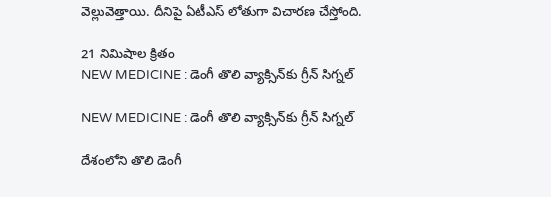వెల్లువెత్తాయి. దీనిపై ఏటీఎస్ లోతుగా విచారణ చేస్తోంది.

21 నిమిషాల క్రితం
NEW MEDICINE : డెంగీ తొలి వ్యాక్సిన్‌కు గ్రీన్ సిగ్నల్

NEW MEDICINE : డెంగీ తొలి వ్యాక్సిన్‌కు గ్రీన్ సిగ్నల్

దేశంలోని తొలి డెంగీ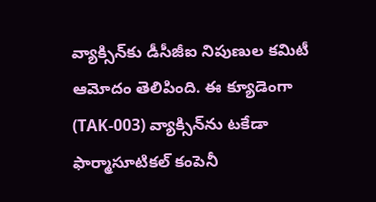వ్యాక్సిన్‌కు డీసీజీఐ నిపుణుల కమిటీ ఆమోదం తెలిపింది. ఈ క్యూడెంగా (TAK-003) వ్యాక్సిన్‌ను టకేడా ఫార్మాసూటికల్ కంపెనీ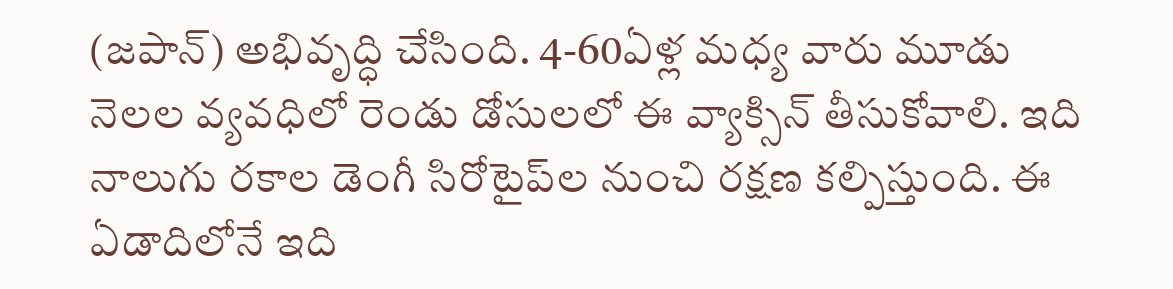(జపాన్) అభివృద్ధి చేసింది. 4-60ఏళ్ల మధ్య వారు మూడు నెలల వ్యవధిలో రెండు డోసులలో ఈ వ్యాక్సిన్ తీసుకోవాలి. ఇది నాలుగు రకాల డెంగీ సిరోటైప్‌ల నుంచి రక్షణ కల్పిస్తుంది. ఈ ఏడాదిలోనే ఇది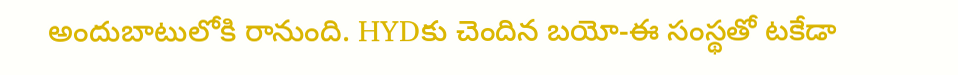అందుబాటులోకి రానుంది. HYDకు చెందిన బయో-ఈ సంస్థతో టకేడా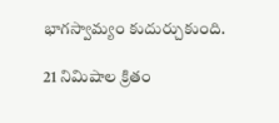భాగస్వామ్యం కుదుర్చుకుంది.

21 నిమిషాల క్రితం